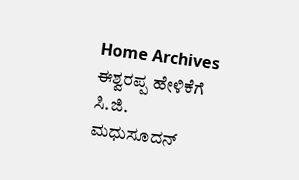Home Archives
ಈಶ್ವರಪ್ಪ ಹೇಳಿಕೆಗೆ ಸಿ.ಜಿ. ಮಧುಸೂದನ್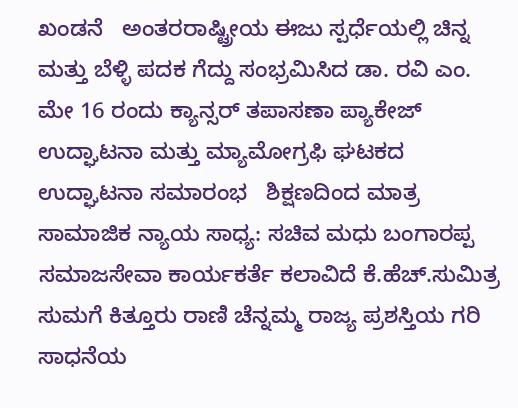ಖಂಡನೆ   ಅಂತರರಾಷ್ಟ್ರೀಯ ಈಜು ಸ್ಪರ್ಧೆಯಲ್ಲಿ ಚಿನ್ನ ಮತ್ತು ಬೆಳ್ಳಿ ಪದಕ ಗೆದ್ದು ಸಂಭ್ರಮಿಸಿದ ಡಾ. ರವಿ ಎಂ.   ಮೇ 16 ರಂದು ಕ್ಯಾನ್ಸರ್ ತಪಾಸಣಾ ಪ್ಯಾಕೇಜ್ ಉದ್ಘಾಟನಾ ಮತ್ತು ಮ್ಯಾಮೋಗ್ರಫಿ ಘಟಕದ ಉದ್ಘಾಟನಾ ಸಮಾರಂಭ   ಶಿಕ್ಷಣದಿಂದ ಮಾತ್ರ ಸಾಮಾಜಿಕ ನ್ಯಾಯ ಸಾಧ್ಯ: ಸಚಿವ ಮಧು ಬಂಗಾರಪ್ಪ   ಸಮಾಜಸೇವಾ ಕಾರ್ಯಕರ್ತೆ ಕಲಾವಿದೆ ಕೆ.ಹೆಚ್.ಸುಮಿತ್ರ ಸುಮಗೆ ಕಿತ್ತೂರು ರಾಣಿ ಚೆನ್ನಮ್ಮ ರಾಜ್ಯ ಪ್ರಶಸ್ತಿಯ ಗರಿ ಸಾಧನೆಯ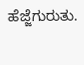ಹೆಜ್ಜೆಗುರುತು.